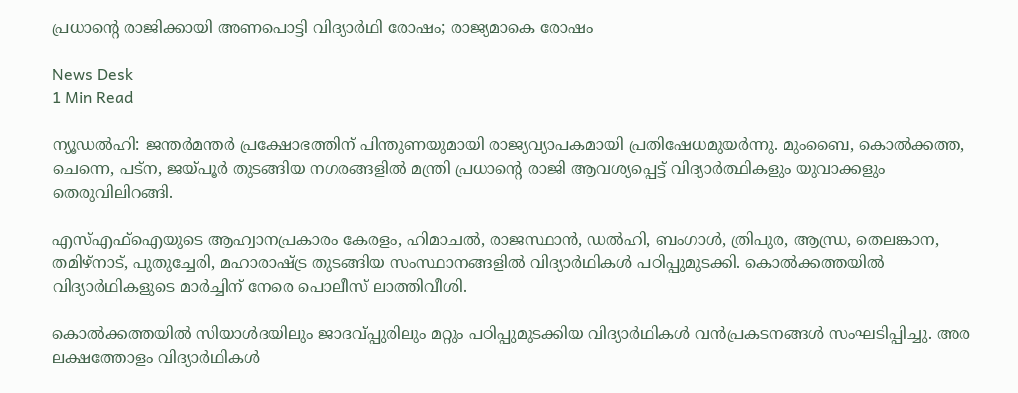പ്രധാന്റെ രാജിക്കായി അണപൊട്ടി വിദ്യാർഥി രോഷം; രാജ്യമാകെ രോഷം

News Desk
1 Min Read

ന്യൂഡൽഹി: ജന്തർമന്തർ പ്രക്ഷോഭത്തിന്‌ പിന്തുണയുമായി രാജ്യവ്യാപകമായി പ്രതിഷേധമുയര്‍ന്നു. മുംബൈ, കൊൽക്കത്ത, ചെന്നെ, പട്ന, ജയ്‌പൂര്‍ തുടങ്ങിയ നഗരങ്ങളിൽ മന്ത്രി പ്രധാന്റെ രാജി ആവശ്യപ്പെട്ട്‌ വിദ്യാർത്ഥികളും യുവാക്കളും തെരുവിലിറങ്ങി.

എസ്‌എഫ്‌ഐയുടെ ആഹ്വാനപ്രകാരം കേരളം, ഹിമാചൽ, രാജസ്ഥാൻ, ഡൽഹി, ബംഗാൾ, ത്രിപുര, ആന്ധ്ര, തെലങ്കാന, തമിഴ്‌നാട്‌, പുതുച്ചേരി, മഹാരാഷ്ട്ര തുടങ്ങിയ സംസ്ഥാനങ്ങളിൽ വിദ്യാർഥികൾ പഠിപ്പുമുടക്കി. കൊൽക്കത്തയിൽ വിദ്യാർഥികളുടെ മാർച്ചിന്‌ നേരെ പൊലീസ്‌ ലാത്തിവീശി.

കൊൽക്കത്തയിൽ സിയാൾദയിലും ജാദവ്‌പ്പുരിലും മറ്റും പഠിപ്പുമുടക്കിയ വിദ്യാർഥികൾ വൻപ്രകടനങ്ങൾ സംഘടിപ്പിച്ചു. അര ലക്ഷത്തോളം വിദ്യാർഥികൾ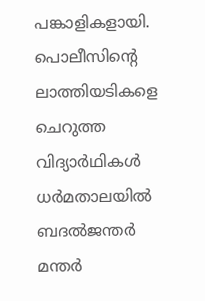പങ്കാളികളായി. പൊലീസിന്റെ ലാത്തിയടികളെ ചെറുത്ത വിദ്യാർഥികൾ ധർമതാലയിൽ ബദൽജന്തർ മന്തർ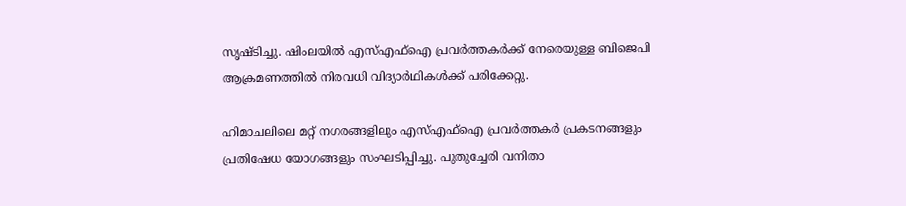സൃഷ്ടിച്ചു. ഷിംലയിൽ എസ്‌എഫ്‌ഐ പ്രവർത്തകർക്ക്‌ നേരെയുള്ള ബിജെപി ആക്രമണത്തിൽ നിരവധി വിദ്യാർഥികൾക്ക്‌ പരിക്കേറ്റു.

ഹിമാചലിലെ മറ്റ്‌ നഗരങ്ങളിലും എസ്‌എഫ്‌ഐ പ്രവർത്തകർ പ്രകടനങ്ങളും പ്രതിഷേധ യോഗങ്ങളും സംഘടിപ്പിച്ചു. പുതുച്ചേരി വനിതാ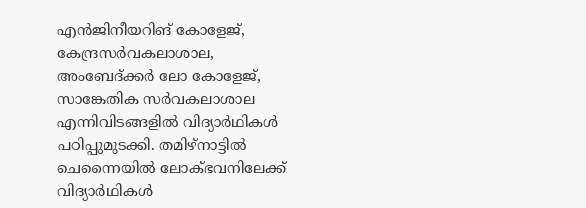എൻജിനീയറിങ്‌ കോളേജ്‌, കേന്ദ്രസർവകലാശാല, അംബേദ്‌ക്കർ ലോ കോളേജ്‌, സാങ്കേതിക സർവകലാശാല എന്നിവിടങ്ങളിൽ വിദ്യാർഥികൾ പഠിപ്പുമുടക്കി. തമിഴ്‌നാട്ടിൽ ചെന്നൈയിൽ ലോക്‌ഭവനിലേക്ക്‌ വിദ്യാർഥികൾ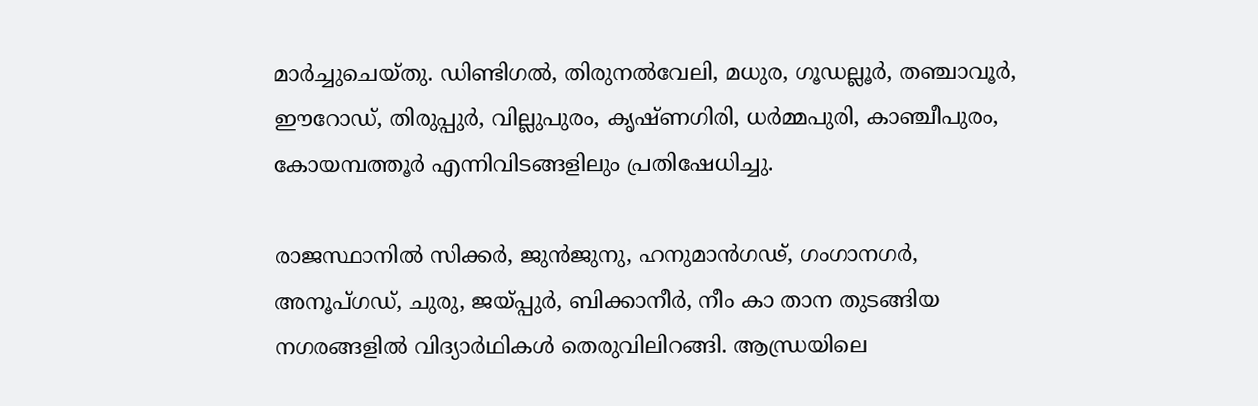മാർച്ചുചെയ്‌തു. ഡിണ്ടിഗൽ, തിരുനൽവേലി, മധുര, ഗൂഡല്ലൂർ, തഞ്ചാവൂർ, ഇ‍ൗറോഡ്‌, തിരുപ്പുർ, വില്ലുപുരം, കൃഷ്‌ണഗിരി, ധർമ്മപുരി, കാഞ്ചീപുരം, കോയമ്പത്തൂർ എന്നിവിടങ്ങളിലും പ്രതിഷേധിച്ചു.

രാജസ്ഥാനിൽ സിക്കർ, ജുൻജുനു, ഹനുമാൻഗഢ്‌, ഗംഗാനഗർ, അനൂപ്‌ഗഡ്, ചുരു‍, ജയ്‌പ്പുർ, ബിക്കാനീർ, നീം കാ താന തുടങ്ങിയ നഗരങ്ങളിൽ വിദ്യാർഥികൾ തെരുവിലിറങ്ങി. ആന്ധ്രയിലെ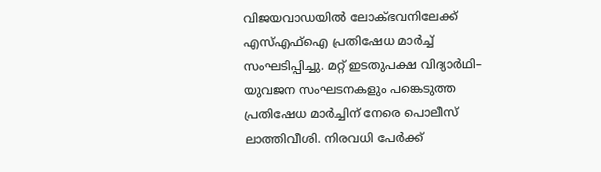വിജയവാഡയിൽ ലോക്‌ഭവനിലേക്ക്‌ എസ്‌എഫ്‌ഐ പ്രതിഷേധ മാർച്ച്‌ സംഘടിപ്പിച്ചു. മറ്റ്‌ ഇടതുപക്ഷ വിദ്യാർഥി– യുവജന സംഘടനകളും പങ്കെടുത്ത പ്രതിഷേധ മാർച്ചിന്‌ നേരെ പൊലീസ്‌ ലാത്തിവീശി. നിരവധി പേർക്ക്‌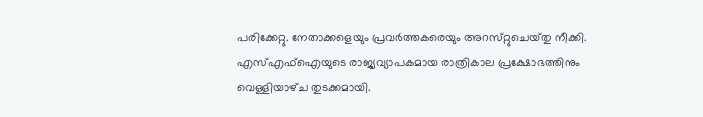പരിക്കേറ്റു. നേതാക്കളെയും പ്രവർത്തകരെയും അറസ്‌റ്റുചെയ്‌തു നീക്കി. എസ്‌എഫ്‌ഐയുടെ രാജ്യവ്യാപകമായ രാത്രികാല പ്രക്ഷോഭത്തിനും വെള്ളിയാഴ്‌ച തുടക്കമായി.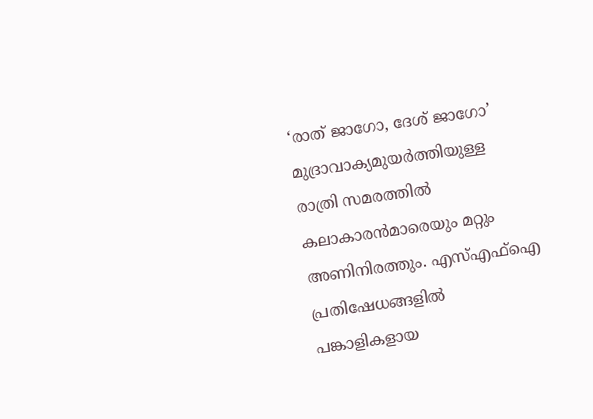‘രാത്‌ ജാഗോ, ദേശ്‌ ജാഗോ’ മുദ്രാവാക്യമുയർത്തിയുള്ള രാത്രി സമരത്തിൽ കലാകാരൻമാരെയും മറ്റും അണിനിരത്തും. എസ്‌എഫ്‌ഐ പ്രതിഷേധങ്ങളിൽ പങ്കാളികളായ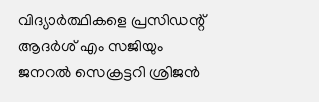വിദ്യാർത്ഥികളെ പ്രസിഡന്റ്‌ ആദർശ്‌ എം സജിയും ജനറൽ സെക്രട്ടറി ശ്രിജൻ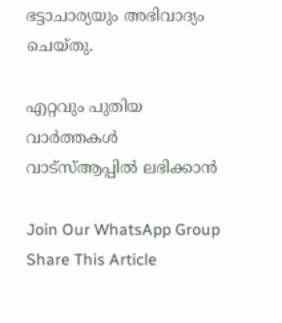ഭട്ടാചാര്യയും അഭിവാദ്യം ചെയ്‌തു.

എറ്റവും പുതിയ വാർത്തകൾ വാട്സ്ആപ്പിൽ ലഭിക്കാൻ

Join Our WhatsApp Group
Share This Article